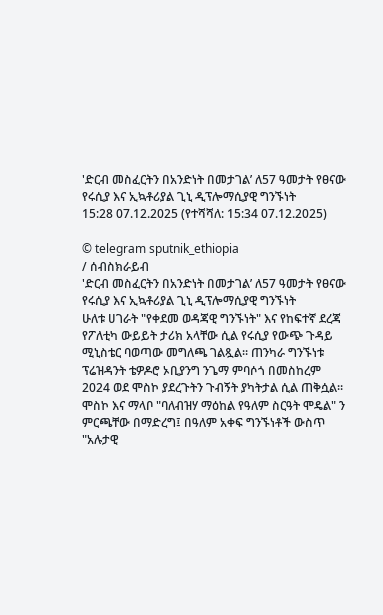'ድርብ መስፈርትን በአንድነት በመታገል’ ለ57 ዓመታት የፀናው የሩሲያ እና ኢኳቶሪያል ጊኒ ዲፕሎማሲያዊ ግንኙነት
15:28 07.12.2025 (የተሻሻለ: 15:34 07.12.2025)

© telegram sputnik_ethiopia
/ ሰብስክራይብ
'ድርብ መስፈርትን በአንድነት በመታገል’ ለ57 ዓመታት የፀናው የሩሲያ እና ኢኳቶሪያል ጊኒ ዲፕሎማሲያዊ ግንኙነት
ሁለቱ ሀገራት "የቀደመ ወዳጃዊ ግንኙነት" እና የከፍተኛ ደረጃ የፖለቲካ ውይይት ታሪክ አላቸው ሲል የሩሲያ የውጭ ጉዳይ ሚኒስቴር ባወጣው መግለጫ ገልጿል። ጠንካራ ግንኙነቱ ፕሬዝዳንት ቴዎዶሮ ኦቢያንግ ንጌማ ምባሶጎ በመስከረም 2024 ወደ ሞስኮ ያደረጉትን ጉብኝት ያካትታል ሲል ጠቅሷል።
ሞስኮ እና ማላቦ "ባለብዝሃ ማዕከል የዓለም ስርዓት ሞዴል" ን ምርጫቸው በማድረግ፤ በዓለም አቀፍ ግንኙነቶች ውስጥ "አሉታዊ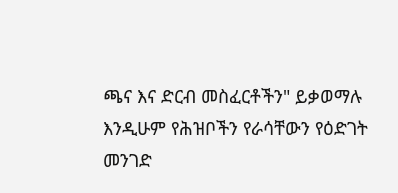ጫና እና ድርብ መስፈርቶችን" ይቃወማሉ እንዲሁም የሕዝቦችን የራሳቸውን የዕድገት መንገድ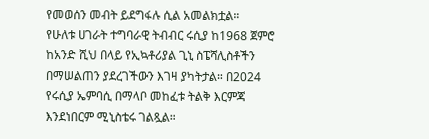የመወሰን መብት ይደግፋሉ ሲል አመልክቷል።
የሁለቱ ሀገራት ተግባራዊ ትብብር ሩሲያ ከ1968 ጀምሮ ከአንድ ሺህ በላይ የኢኳቶሪያል ጊኒ ስፔሻሊስቶችን በማሠልጠን ያደረገችውን እገዛ ያካትታል። በ2024 የሩሲያ ኤምባሲ በማላቦ መከፈቱ ትልቅ እርምጃ እንደነበርም ሚኒስቴሩ ገልጿል።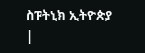ስፑትኒክ ኢትዮጵያ |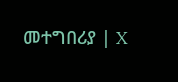መተግበሪያ | X